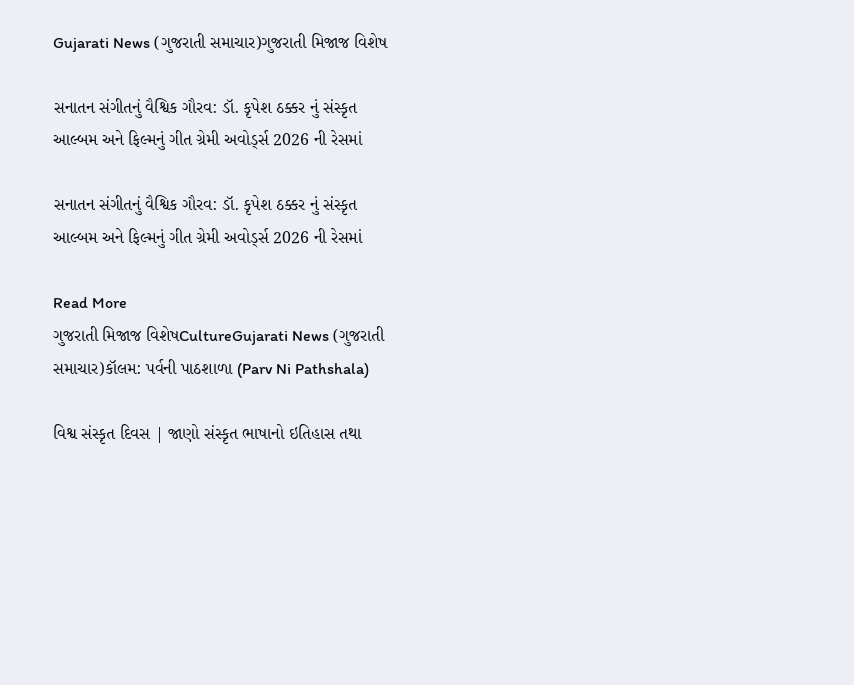Gujarati News (ગુજરાતી સમાચાર)ગુજરાતી મિજાજ વિશેષ

સનાતન સંગીતનું વૈશ્વિક ગૌરવ: ડૉ. કૃપેશ ઠક્કર નું સંસ્કૃત આલ્બમ અને ફિલ્મનું ગીત ગ્રેમી અવોર્ડ્સ 2026 ની રેસમાં

સનાતન સંગીતનું વૈશ્વિક ગૌરવ: ડૉ. કૃપેશ ઠક્કર નું સંસ્કૃત આલ્બમ અને ફિલ્મનું ગીત ગ્રેમી અવોર્ડ્સ 2026 ની રેસમાં

Read More
ગુજરાતી મિજાજ વિશેષCultureGujarati News (ગુજરાતી સમાચાર)કૉલમ: પર્વની પાઠશાળા (Parv Ni Pathshala)

વિશ્વ સંસ્કૃત દિવસ | જાણો સંસ્કૃત ભાષાનો ઇતિહાસ તથા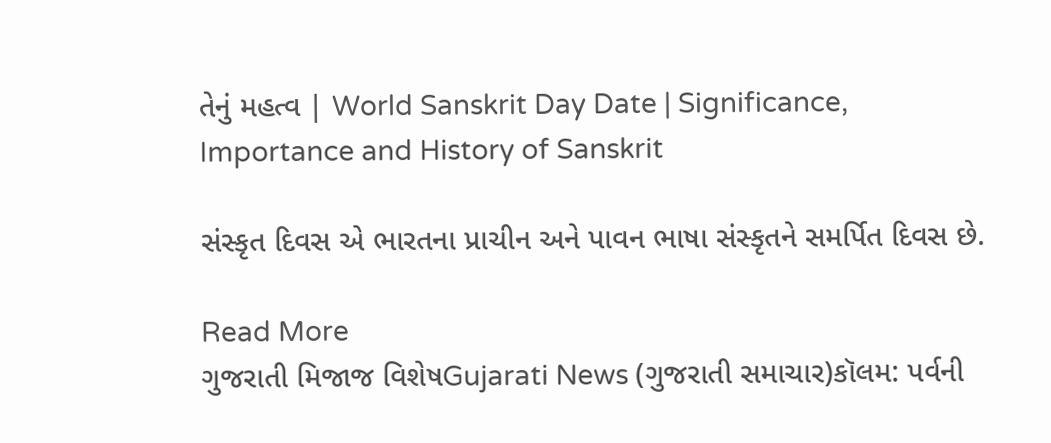તેનું મહત્વ | World Sanskrit Day Date | Significance, Importance and History of Sanskrit

સંસ્કૃત દિવસ એ ભારતના પ્રાચીન અને પાવન ભાષા સંસ્કૃતને સમર્પિત દિવસ છે.

Read More
ગુજરાતી મિજાજ વિશેષGujarati News (ગુજરાતી સમાચાર)કૉલમ: પર્વની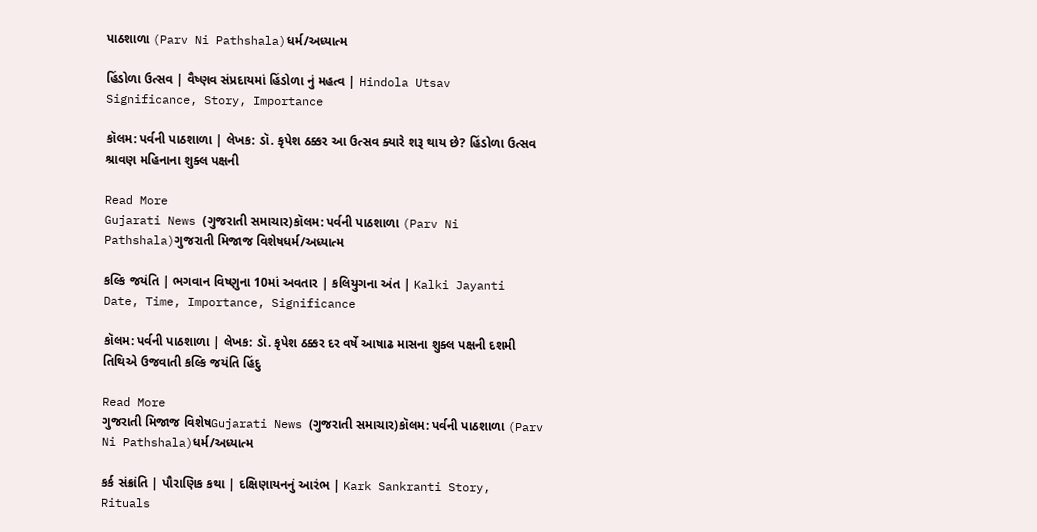પાઠશાળા (Parv Ni Pathshala)ધર્મ/અધ્યાત્મ

હિંડોળા ઉત્સવ | વૈષ્ણવ સંપ્રદાયમાં હિંડોળા નું મહત્વ | Hindola Utsav Significance, Story, Importance

કૉલમ: પર્વની પાઠશાળા | લેખક: ડૉ. કૃપેશ ઠક્કર આ ઉત્સવ ક્યારે શરૂ થાય છે? હિંડોળા ઉત્સવ શ્રાવણ મહિનાના શુક્લ પક્ષની

Read More
Gujarati News (ગુજરાતી સમાચાર)કૉલમ: પર્વની પાઠશાળા (Parv Ni Pathshala)ગુજરાતી મિજાજ વિશેષધર્મ/અધ્યાત્મ

કલ્કિ જયંતિ | ભગવાન વિષ્ણુના 10માં અવતાર | કલિયુગના અંત | Kalki Jayanti Date, Time, Importance, Significance

કૉલમ: પર્વની પાઠશાળા | લેખક: ડૉ. કૃપેશ ઠક્કર દર વર્ષે આષાઢ માસના શુક્લ પક્ષની દશમી તિથિએ ઉજવાતી કલ્કિ જયંતિ હિંદુ

Read More
ગુજરાતી મિજાજ વિશેષGujarati News (ગુજરાતી સમાચાર)કૉલમ: પર્વની પાઠશાળા (Parv Ni Pathshala)ધર્મ/અધ્યાત્મ

કર્ક સંક્રાંતિ | પૌરાણિક કથા | દક્ષિણાયનનું આરંભ | Kark Sankranti Story, Rituals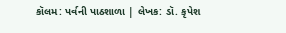કૉલમ: પર્વની પાઠશાળા | લેખક: ડૉ. કૃપેશ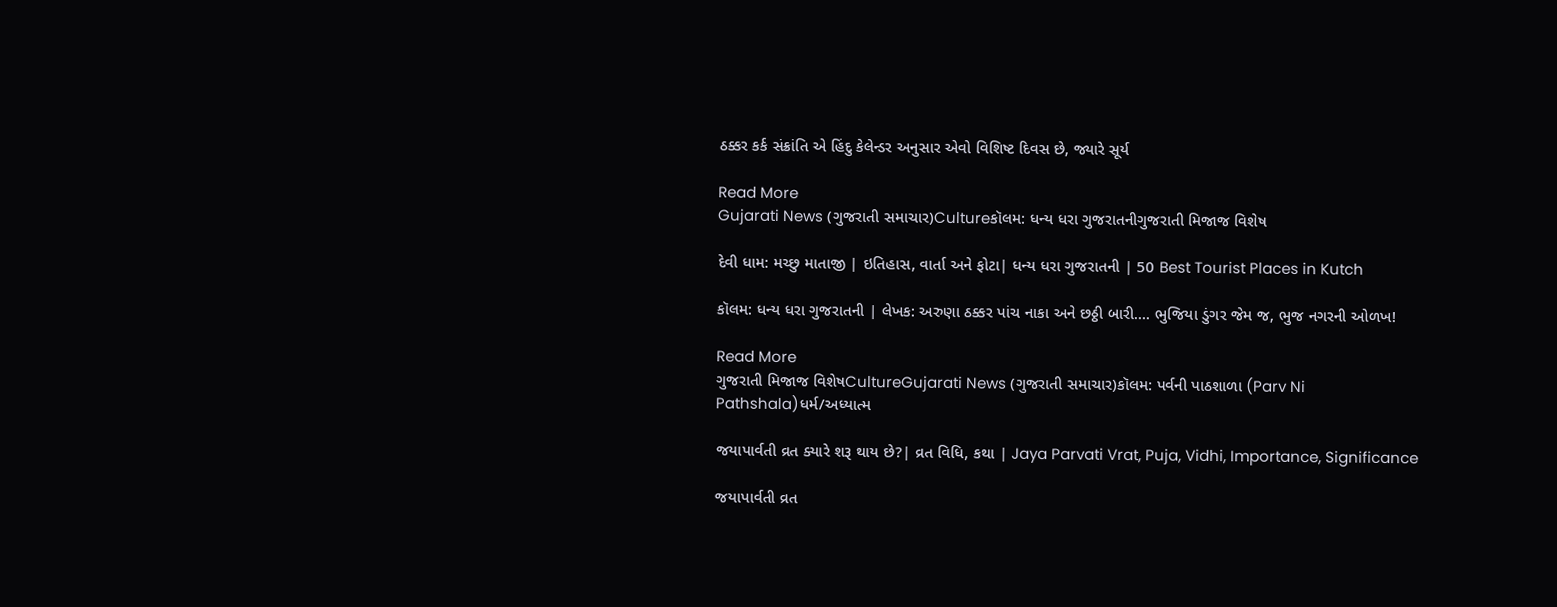ઠક્કર કર્ક સંક્રાંતિ એ હિંદુ કેલેન્ડર અનુસાર એવો વિશિષ્ટ દિવસ છે, જ્યારે સૂર્ય

Read More
Gujarati News (ગુજરાતી સમાચાર)Cultureકૉલમ: ધન્ય ધરા ગુજરાતનીગુજરાતી મિજાજ વિશેષ

દેવી ધામ: મચ્છુ માતાજી | ઇતિહાસ, વાર્તા અને ફોટા| ધન્ય ધરા ગુજરાતની | 50 Best Tourist Places in Kutch

કૉલમ: ધન્ય ધરા ગુજરાતની | લેખક: અરુણા ઠક્કર પાંચ નાકા અને છઠ્ઠી બારી…. ભુજિયા ડુંગર જેમ જ, ભુજ નગરની ઓળખ!

Read More
ગુજરાતી મિજાજ વિશેષCultureGujarati News (ગુજરાતી સમાચાર)કૉલમ: પર્વની પાઠશાળા (Parv Ni Pathshala)ધર્મ/અધ્યાત્મ

જયાપાર્વતી વ્રત ક્યારે શરૂ થાય છે?| વ્રત વિધિ, કથા | Jaya Parvati Vrat, Puja, Vidhi, Importance, Significance

જયાપાર્વતી વ્રત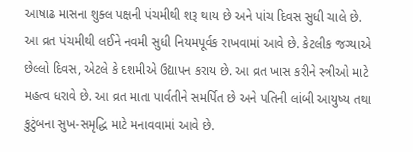આષાઢ માસના શુક્લ પક્ષની પંચમીથી શરૂ થાય છે અને પાંચ દિવસ સુધી ચાલે છે. આ વ્રત પંચમીથી લઈને નવમી સુધી નિયમપૂર્વક રાખવામાં આવે છે. કેટલીક જગ્યાએ છેલ્લો દિવસ, એટલે કે દશમીએ ઉદ્યાપન કરાય છે. આ વ્રત ખાસ કરીને સ્ત્રીઓ માટે મહત્વ ધરાવે છે. આ વ્રત માતા પાર્વતીને સમર્પિત છે અને પતિની લાંબી આયુષ્ય તથા કુટુંબના સુખ-સમૃદ્ધિ માટે મનાવવામાં આવે છે.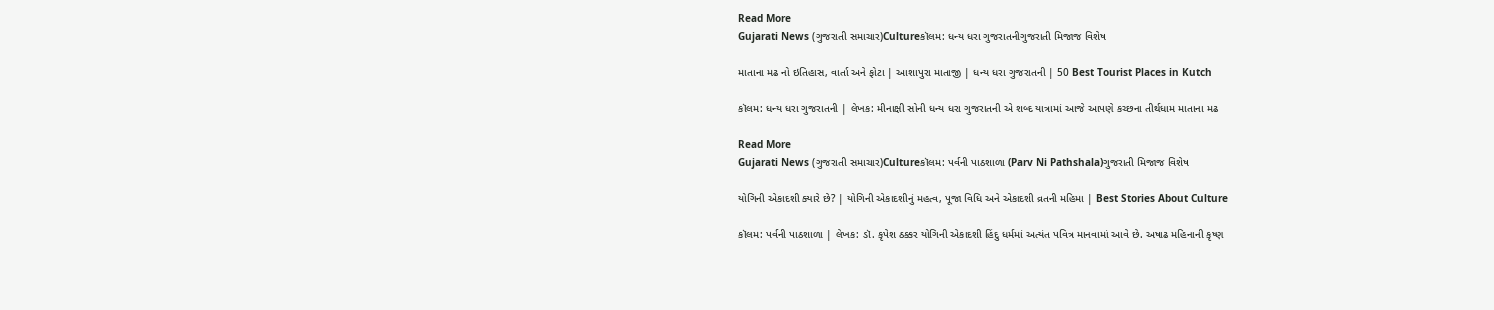Read More
Gujarati News (ગુજરાતી સમાચાર)Cultureકૉલમ: ધન્ય ધરા ગુજરાતનીગુજરાતી મિજાજ વિશેષ

માતાના મઢ નો ઇતિહાસ, વાર્તા અને ફોટા | આશાપુરા માતાજી | ધન્ય ધરા ગુજરાતની | 50 Best Tourist Places in Kutch

કૉલમ: ધન્ય ધરા ગુજરાતની | લેખક: મીનાક્ષી સોની ધન્ય ધરા ગુજરાતની એ શબ્દ યાત્રામાં આજે આપણે કચ્છના તીર્થધામ માતાના મઢ

Read More
Gujarati News (ગુજરાતી સમાચાર)Cultureકૉલમ: પર્વની પાઠશાળા (Parv Ni Pathshala)ગુજરાતી મિજાજ વિશેષ

યોગિની એકાદશી ક્યારે છે? | યોગિની એકાદશીનું મહત્વ, પૂજા વિધિ અને એકાદશી વ્રતની મહિમા | Best Stories About Culture

કૉલમ: પર્વની પાઠશાળા | લેખક: ડૉ. કૃપેશ ઠક્કર યોગિની એકાદશી હિંદુ ધર્મમાં અત્યંત પવિત્ર માનવામાં આવે છે. અષાઢ મહિનાની કૃષ્ણ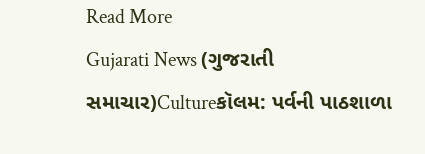Read More
Gujarati News (ગુજરાતી સમાચાર)Cultureકૉલમ: પર્વની પાઠશાળા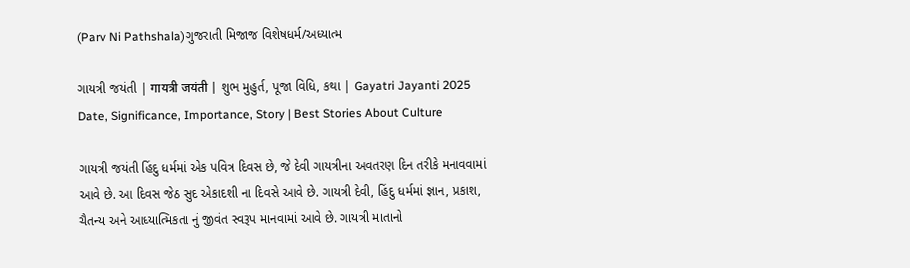(Parv Ni Pathshala)ગુજરાતી મિજાજ વિશેષધર્મ/અધ્યાત્મ

ગાયત્રી જયંતી | गायत्री जयंती | શુભ મુહુર્ત, પૂજા વિધિ, કથા | Gayatri Jayanti 2025 Date, Significance, Importance, Story | Best Stories About Culture

ગાયત્રી જયંતી હિંદુ ધર્મમાં એક પવિત્ર દિવસ છે, જે દેવી ગાયત્રીના અવતરણ દિન તરીકે મનાવવામાં આવે છે. આ દિવસ જેઠ સુદ એકાદશી ના દિવસે આવે છે. ગાયત્રી દેવી, હિંદુ ધર્મમાં જ્ઞાન, પ્રકાશ, ચૈતન્ય અને આધ્યાત્મિકતા નું જીવંત સ્વરૂપ માનવામાં આવે છે. ગાયત્રી માતાનો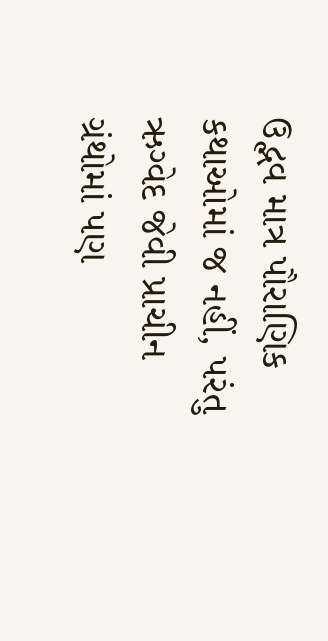ઉદ્ભવ માત્ર પૌરાણિક કથાઓમાં જ નહીં, પરંતુ ઋગ્વેદ જેવી પ્રાચીન ગ્રંથોમાં પણ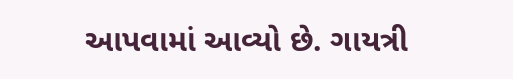આપવામાં આવ્યો છે. ગાયત્રી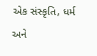એક સંસ્કૃતિ, ધર્મ અને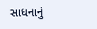સાધનાનું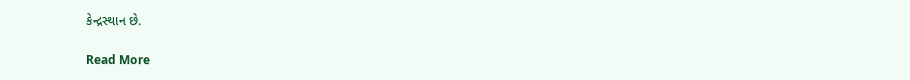કેન્દ્રસ્થાન છે.

Read More